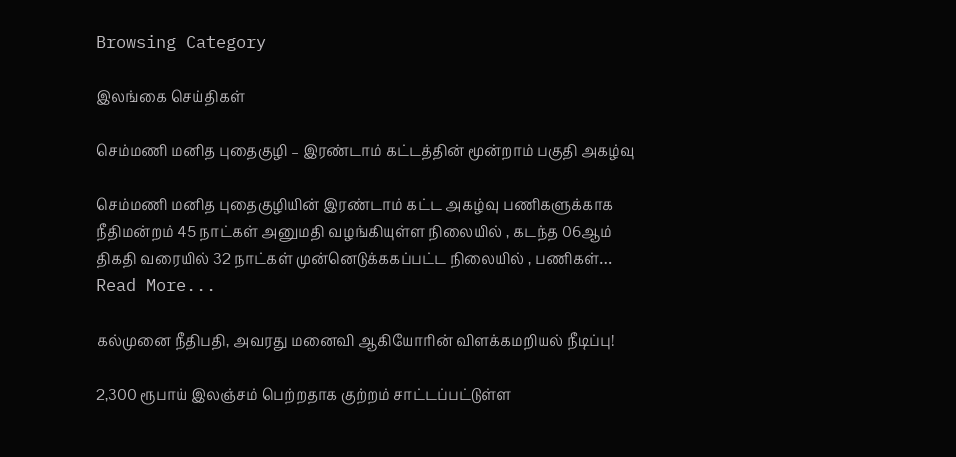Browsing Category

இலங்கை செய்திகள்

செம்மணி மனித புதைகுழி – இரண்டாம் கட்டத்தின் மூன்றாம் பகுதி அகழ்வு

செம்மணி மனித புதைகுழியின் இரண்டாம் கட்ட அகழ்வு பணிகளுக்காக நீதிமன்றம் 45 நாட்கள் அனுமதி வழங்கியுள்ள நிலையில் , கடந்த 06ஆம் திகதி வரையில் 32 நாட்கள் முன்னெடுக்ககப்பட்ட நிலையில் , பணிகள்…
Read More...

கல்முனை நீதிபதி, அவரது மனைவி ஆகியோரின் விளக்கமறியல் நீடிப்பு!

2,300 ரூபாய் இலஞ்சம் பெற்றதாக குற்றம் சாட்டப்பட்டுள்ள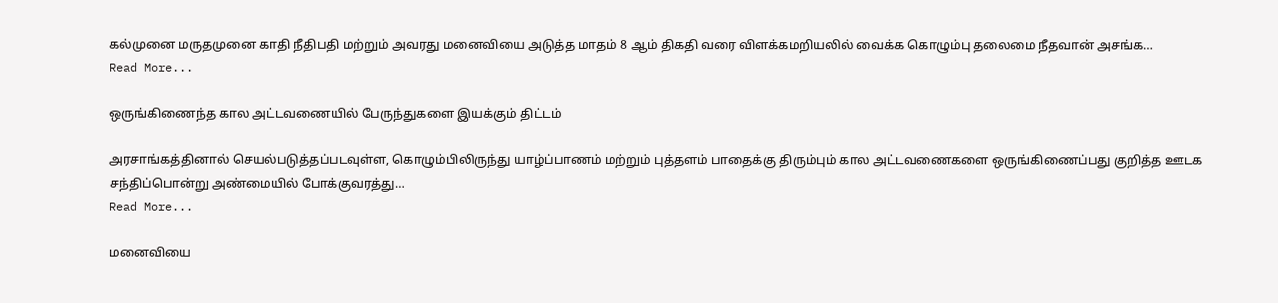கல்முனை மருதமுனை காதி நீதிபதி மற்றும் அவரது மனைவியை அடுத்த மாதம் 8 ஆம் திகதி வரை விளக்கமறியலில் வைக்க கொழும்பு தலைமை நீதவான் அசங்க…
Read More...

ஒருங்கிணைந்த கால அட்டவணையில் பேருந்துகளை இயக்கும் திட்டம்

அரசாங்கத்தினால் செயல்படுத்தப்படவுள்ள, கொழும்பிலிருந்து யாழ்ப்பாணம் மற்றும் புத்தளம் பாதைக்கு திரும்பும் கால அட்டவணைகளை ஒருங்கிணைப்பது குறித்த ஊடக சந்திப்பொன்று அண்மையில் போக்குவரத்து…
Read More...

மனைவியை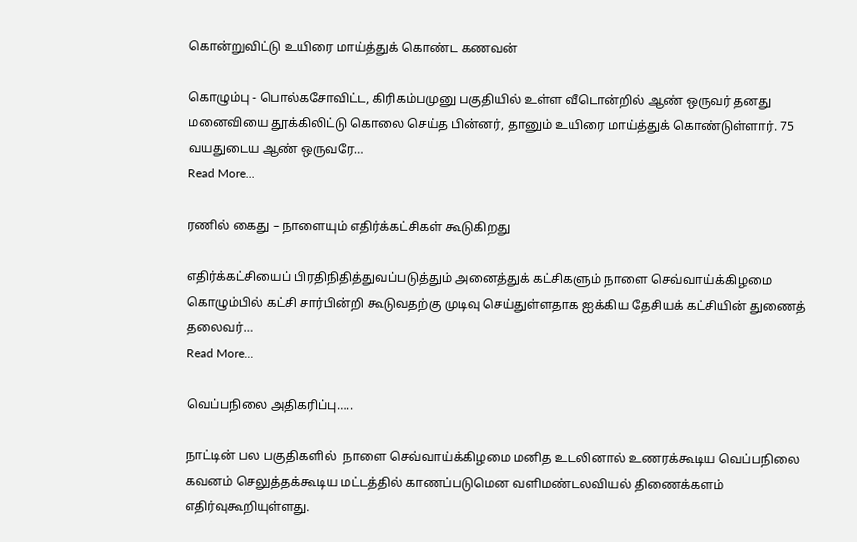கொன்றுவிட்டு உயிரை மாய்த்துக் கொண்ட கணவன்

கொழும்பு - பொல்கசோவிட்ட, கிரிகம்பமுனு பகுதியில் உள்ள வீடொன்றில் ஆண் ஒருவர் தனது மனைவியை தூக்கிலிட்டு கொலை செய்த பின்னர், தானும் உயிரை மாய்த்துக் கொண்டுள்ளார். 75 வயதுடைய ஆண் ஒருவரே…
Read More...

ரணில் கைது – நாளையும் எதிர்க்கட்சிகள் கூடுகிறது

எதிர்க்கட்சியைப் பிரதிநிதித்துவப்படுத்தும் அனைத்துக் கட்சிகளும் நாளை செவ்வாய்க்கிழமை கொழும்பில் கட்சி சார்பின்றி கூடுவதற்கு முடிவு செய்துள்ளதாக ஐக்கிய தேசியக் கட்சியின் துணைத் தலைவர்…
Read More...

வெப்பநிலை அதிகரிப்பு…..

நாட்டின் பல பகுதிகளில்  நாளை செவ்வாய்க்கிழமை மனித உடலினால் உணரக்கூடிய வெப்பநிலை கவனம் செலுத்தக்கூடிய மட்டத்தில் காணப்படுமென வளிமண்டலவியல் திணைக்களம் எதிர்வுகூறியுள்ளது.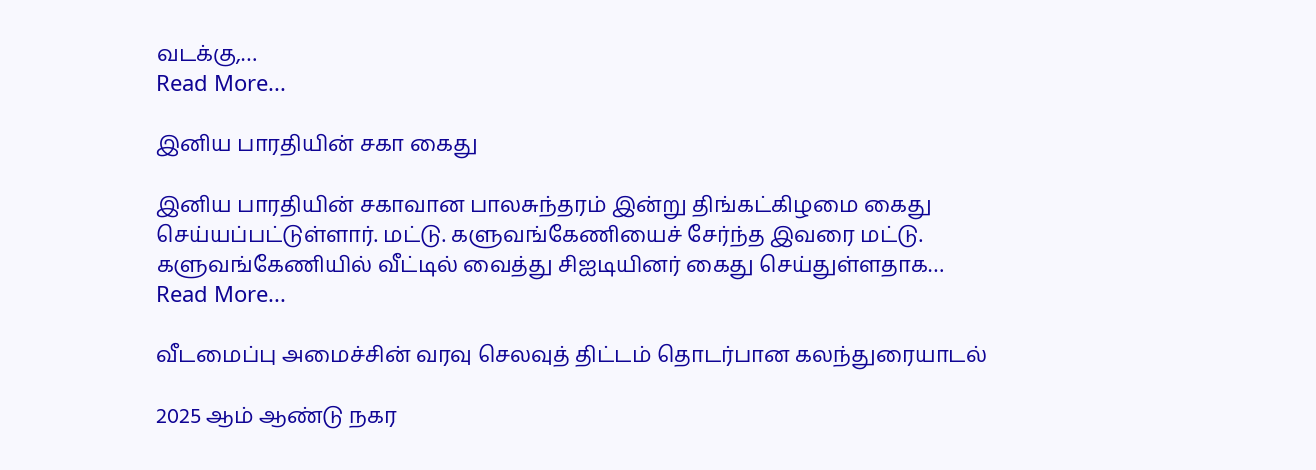வடக்கு,…
Read More...

இனிய பாரதியின் சகா கைது

இனிய பாரதியின் சகாவான பாலசுந்தரம் இன்று திங்கட்கிழமை கைது செய்யப்பட்டுள்ளார். மட்டு. களுவங்கேணியைச் சேர்ந்த இவரை மட்டு. களுவங்கேணியில் வீட்டில் வைத்து சிஐடியினர் கைது செய்துள்ளதாக…
Read More...

வீடமைப்பு அமைச்சின் வரவு செலவுத் திட்டம் தொடர்பான கலந்துரையாடல்

2025 ஆம் ஆண்டு நகர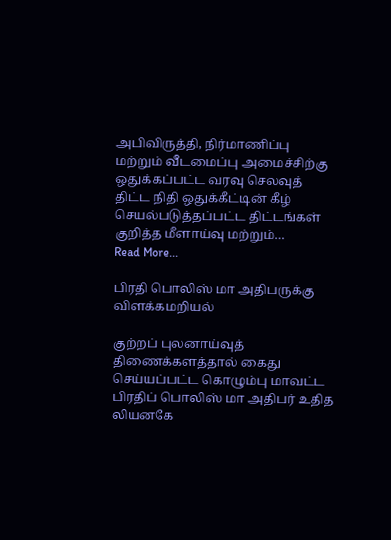அபிவிருத்தி, நிர்மாணிப்பு மற்றும் வீடமைப்பு அமைச்சிற்கு ஒதுக்கப்பட்ட வரவு செலவுத் திட்ட நிதி ஒதுக்கீட்டின் கீழ் செயல்படுத்தப்பட்ட திட்டங்கள் குறித்த மீளாய்வு மற்றும்…
Read More...

பிரதி பொலிஸ் மா அதிபருக்கு விளக்கமறியல்

குற்றப் புலனாய்வுத் திணைக்களத்தால் கைது செய்யப்பட்ட கொழும்பு மாவட்ட பிரதிப் பொலிஸ் மா அதிபர் உதித லியனகே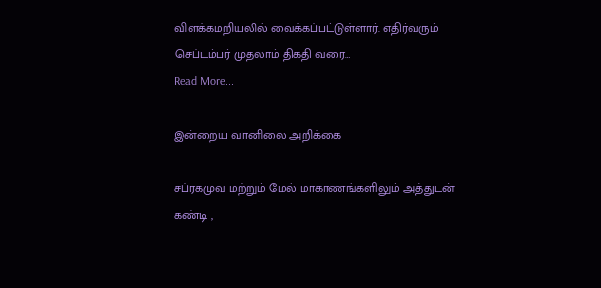விளக்கமறியலில் வைக்கப்பட்டுள்ளார். எதிர்வரும் செப்டம்பர் முதலாம் திகதி வரை…
Read More...

இன்றைய வானிலை அறிக்கை

சப்ரகமுவ மற்றும் மேல் மாகாணங்களிலும் அத்துடன் கண்டி ,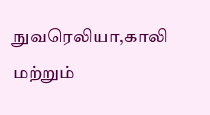நுவரெலியா,காலி மற்றும்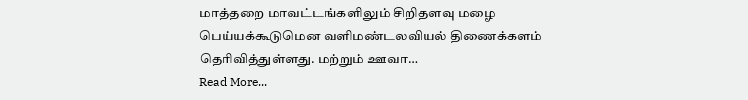மாத்தறை மாவட்டங்களிலும் சிறிதளவு மழை பெய்யக்கூடுமென வளிமண்டலவியல் திணைக்களம் தெரிவித்துள்ளது. மற்றும் ஊவா…
Read More...